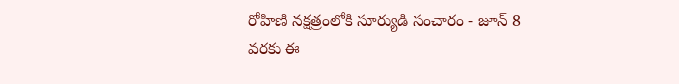రోహిణి నక్షత్రంలోకి సూర్యుడి సంచారం - జూన్ 8 వరకు ఈ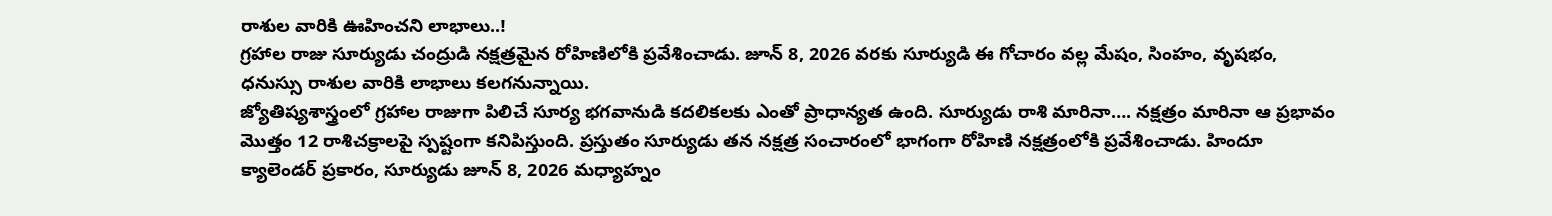రాశుల వారికి ఊహించని లాభాలు..!
గ్రహాల రాజు సూర్యుడు చంద్రుడి నక్షత్రమైన రోహిణిలోకి ప్రవేశించాడు. జూన్ 8, 2026 వరకు సూర్యుడి ఈ గోచారం వల్ల మేషం, సింహం, వృషభం, ధనుస్సు రాశుల వారికి లాభాలు కలగనున్నాయి.
జ్యోతిష్యశాస్త్రంలో గ్రహాల రాజుగా పిలిచే సూర్య భగవానుడి కదలికలకు ఎంతో ప్రాధాన్యత ఉంది. సూర్యుడు రాశి మారినా…. నక్షత్రం మారినా ఆ ప్రభావం మొత్తం 12 రాశిచక్రాలపై స్పష్టంగా కనిపిస్తుంది. ప్రస్తుతం సూర్యుడు తన నక్షత్ర సంచారంలో భాగంగా రోహిణి నక్షత్రంలోకి ప్రవేశించాడు. హిందూ క్యాలెండర్ ప్రకారం, సూర్యుడు జూన్ 8, 2026 మధ్యాహ్నం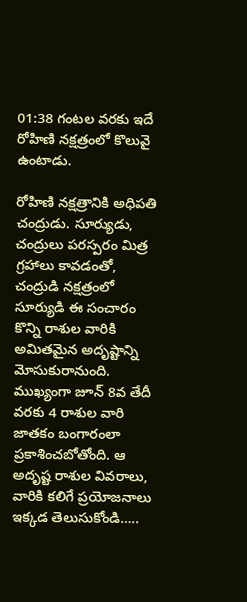01:38 గంటల వరకు ఇదే రోహిణి నక్షత్రంలో కొలువై ఉంటాడు.

రోహిణి నక్షత్రానికి అధిపతి చంద్రుడు. సూర్యుడు, చంద్రులు పరస్పరం మిత్ర గ్రహాలు కావడంతో, చంద్రుడి నక్షత్రంలో సూర్యుడి ఈ సంచారం కొన్ని రాశుల వారికి అమితమైన అదృష్టాన్ని మోసుకురానుంది. ముఖ్యంగా జూన్ 8వ తేదీ వరకు 4 రాశుల వారి జాతకం బంగారంలా ప్రకాశించబోతోంది. ఆ అదృష్ట రాశుల వివరాలు, వారికి కలిగే ప్రయోజనాలు ఇక్కడ తెలుసుకోండి…..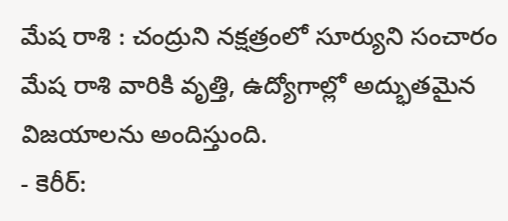మేష రాశి : చంద్రుని నక్షత్రంలో సూర్యుని సంచారం మేష రాశి వారికి వృత్తి, ఉద్యోగాల్లో అద్భుతమైన విజయాలను అందిస్తుంది.
- కెరీర్: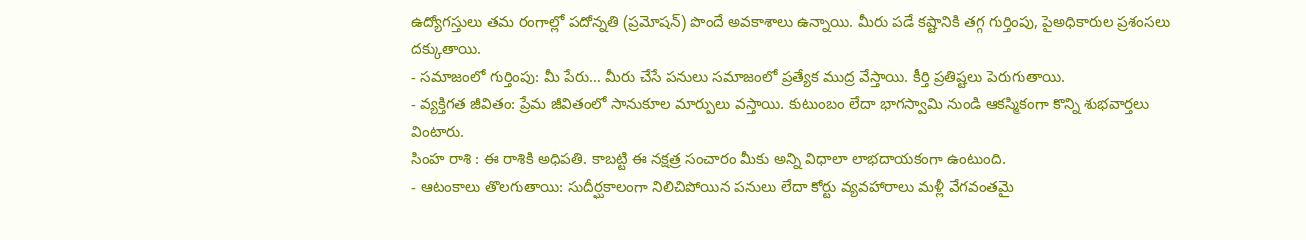ఉద్యోగస్తులు తమ రంగాల్లో పదోన్నతి (ప్రమోషన్) పొందే అవకాశాలు ఉన్నాయి. మీరు పడే కష్టానికి తగ్గ గుర్తింపు, పైఅధికారుల ప్రశంసలు దక్కుతాయి.
- సమాజంలో గుర్తింపు: మీ పేరు… మీరు చేసే పనులు సమాజంలో ప్రత్యేక ముద్ర వేస్తాయి. కీర్తి ప్రతిష్టలు పెరుగుతాయి.
- వ్యక్తిగత జీవితం: ప్రేమ జీవితంలో సానుకూల మార్పులు వస్తాయి. కుటుంబం లేదా భాగస్వామి నుండి ఆకస్మికంగా కొన్ని శుభవార్తలు వింటారు.
సింహ రాశి : ఈ రాశికి అధిపతి. కాబట్టి ఈ నక్షత్ర సంచారం మీకు అన్ని విధాలా లాభదాయకంగా ఉంటుంది.
- ఆటంకాలు తొలగుతాయి: సుదీర్ఘకాలంగా నిలిచిపోయిన పనులు లేదా కోర్టు వ్యవహారాలు మళ్లీ వేగవంతమై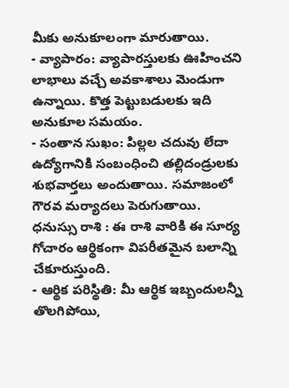మీకు అనుకూలంగా మారుతాయి.
- వ్యాపారం: వ్యాపారస్తులకు ఊహించని లాభాలు వచ్చే అవకాశాలు మెండుగా ఉన్నాయి. కొత్త పెట్టుబడులకు ఇది అనుకూల సమయం.
- సంతాన సుఖం: పిల్లల చదువు లేదా ఉద్యోగానికి సంబంధించి తల్లిదండ్రులకు శుభవార్తలు అందుతాయి. సమాజంలో గౌరవ మర్యాదలు పెరుగుతాయి.
ధనుస్సు రాశి : ఈ రాశి వారికి ఈ సూర్య గోచారం ఆర్థికంగా విపరీతమైన బలాన్ని చేకూరుస్తుంది.
- ఆర్థిక పరిస్థితి: మీ ఆర్థిక ఇబ్బందులన్నీ తొలగిపోయి,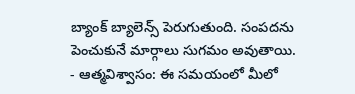బ్యాంక్ బ్యాలెన్స్ పెరుగుతుంది. సంపదను పెంచుకునే మార్గాలు సుగమం అవుతాయి.
- ఆత్మవిశ్వాసం: ఈ సమయంలో మీలో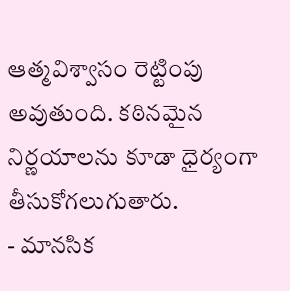ఆత్మవిశ్వాసం రెట్టింపు అవుతుంది. కఠినమైన నిర్ణయాలను కూడా ధైర్యంగా తీసుకోగలుగుతారు.
- మానసిక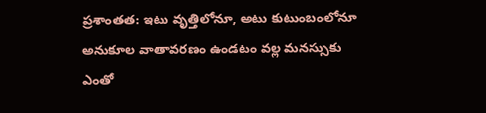ప్రశాంతత: ఇటు వృత్తిలోనూ, అటు కుటుంబంలోనూ అనుకూల వాతావరణం ఉండటం వల్ల మనస్సుకు ఎంతో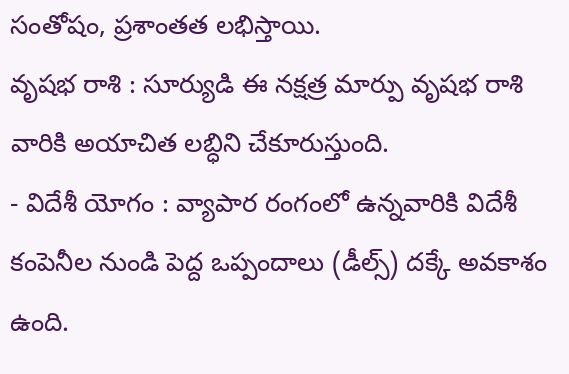సంతోషం, ప్రశాంతత లభిస్తాయి.
వృషభ రాశి : సూర్యుడి ఈ నక్షత్ర మార్పు వృషభ రాశి వారికి అయాచిత లబ్ధిని చేకూరుస్తుంది.
- విదేశీ యోగం : వ్యాపార రంగంలో ఉన్నవారికి విదేశీ కంపెనీల నుండి పెద్ద ఒప్పందాలు (డీల్స్) దక్కే అవకాశం ఉంది.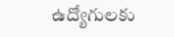ఉద్యోగులకు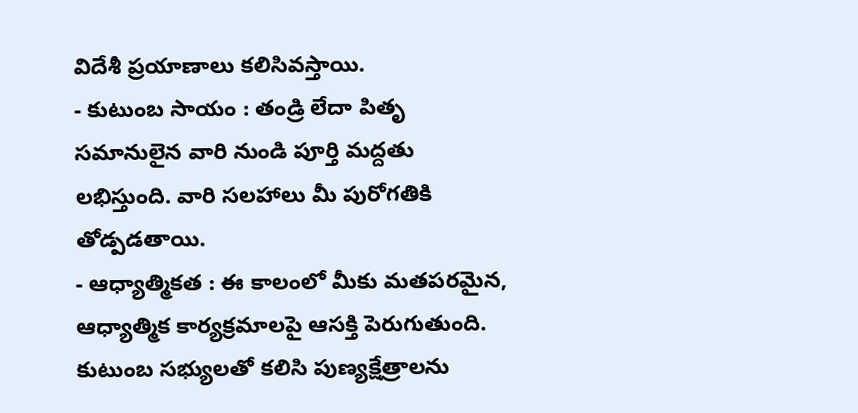విదేశీ ప్రయాణాలు కలిసివస్తాయి.
- కుటుంబ సాయం : తండ్రి లేదా పితృ సమానులైన వారి నుండి పూర్తి మద్దతు లభిస్తుంది. వారి సలహాలు మీ పురోగతికి తోడ్పడతాయి.
- ఆధ్యాత్మికత : ఈ కాలంలో మీకు మతపరమైన, ఆధ్యాత్మిక కార్యక్రమాలపై ఆసక్తి పెరుగుతుంది. కుటుంబ సభ్యులతో కలిసి పుణ్యక్షేత్రాలను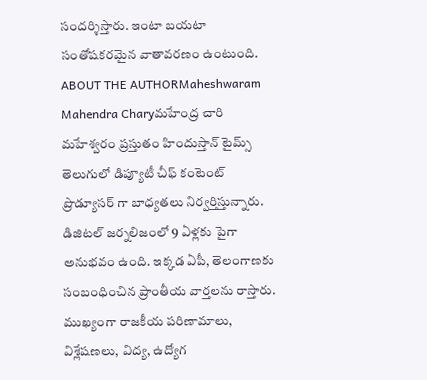సందర్శిస్తారు. ఇంటా బయటా సంతోషకరమైన వాతావరణం ఉంటుంది.
ABOUT THE AUTHORMaheshwaram Mahendra Charyమహేంద్ర చారి మహేశ్వరం ప్రస్తుతం హిందుస్తాన్ టైమ్స్ తెలుగులో డిప్యూటీ చీఫ్ కంటెంట్ ప్రొడ్యూసర్ గా బాధ్యతలు నిర్వర్తిస్తున్నారు. డిజిటల్ జర్నలిజంలో 9 ఏళ్లకు పైగా అనుభవం ఉంది. ఇక్కడ ఏపీ, తెలంగాణకు సంబంధించిన ప్రాంతీయ వార్తలను రాస్తారు. ముఖ్యంగా రాజకీయ పరిణామాలు, విశ్లేషణలు, విద్య, ఉద్యోగ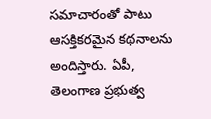సమాచారంతో పాటు ఆసక్తికరమైన కథనాలను అందిస్తారు. ఏపీ, తెలంగాణ ప్రభుత్వ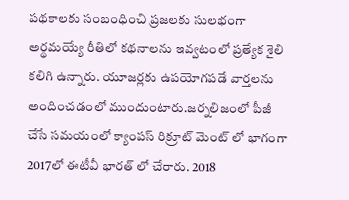పథకాలకు సంబంధించి ప్రజలకు సులభంగా అర్థమయ్యే రీతిలో కథనాలను ఇవ్వటంలో ప్రత్యేక శైలి కలిగి ఉన్నారు. యూజర్లకు ఉపయోగపడే వార్తలను అందించడంలో ముందుంటారు.జర్నలిజంలో పీజీ చేసే సమయంలో క్యాంపస్ రిక్రూట్ మెంట్ లో భాగంగా 2017లో ఈటీవీ భారత్ లో చేరారు. 2018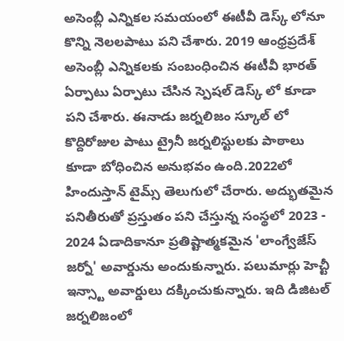అసెంబ్లీ ఎన్నికల సమయంలో ఈటీవీ డెస్క్ లోనూ కొన్ని నెలలపాటు పని చేశారు. 2019 ఆంధ్రప్రదేశ్ అసెంబ్లీ ఎన్నికలకు సంబంధించిన ఈటీవీ భారత్ ఏర్పాటు ఏర్పాటు చేసిన స్పెషల్ డెస్క్ లో కూడా పని చేశారు. ఈనాడు జర్నలిజం స్కూల్ లో కొద్దిరోజుల పాటు ట్రైనీ జర్నలిస్టులకు పాఠాలు కూడా బోధించిన అనుభవం ఉంది.2022లో హిందుస్తాన్ టైమ్స్ తెలుగులో చేరారు. అద్భుతమైన పనితీరుతో ప్రస్తుతం పని చేస్తున్న సంస్థలో 2023 - 2024 ఏడాదికానూ ప్రతిష్టాత్మకమైన 'లాంగ్వేజేస్ జర్నో' అవార్డును అందుకున్నారు. పలుమార్లు హెచ్టీ ఇన్స్టా అవార్డులు దక్కించుకున్నారు. ఇది డిజిటల్ జర్నలిజంలో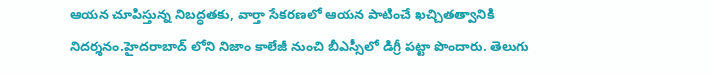ఆయన చూపిస్తున్న నిబద్ధతకు, వార్తా సేకరణలో ఆయన పాటించే ఖచ్చితత్వానికి నిదర్శనం.హైదరాబాద్ లోని నిజాం కాలేజీ నుంచి బీఎస్సీలో డిగ్రీ పట్టా పొందారు. తెలుగు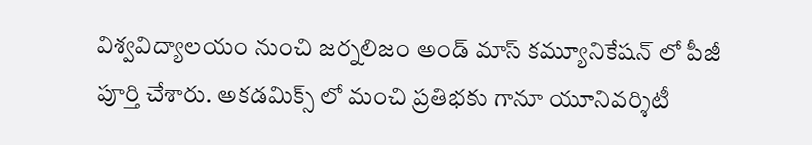విశ్వవిద్యాలయం నుంచి జర్నలిజం అండ్ మాస్ కమ్యూనికేషన్ లో పీజీ పూర్తి చేశారు. అకడమిక్స్ లో మంచి ప్రతిభకు గానూ యూనివర్శిటీ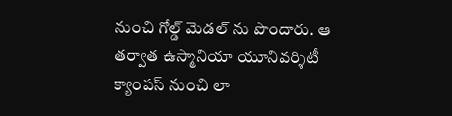నుంచి గోల్డ్ మెడల్ ను పొందారు. ఆ తర్వాత ఉస్మానియా యూనివర్శిటీ క్యాంపస్ నుంచి లా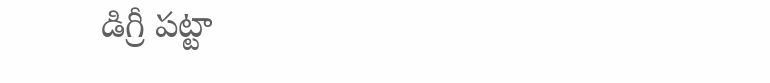డిగ్రీ పట్టా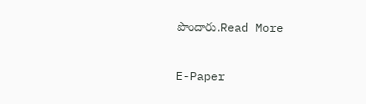పొందారు.Read More

E-Paper